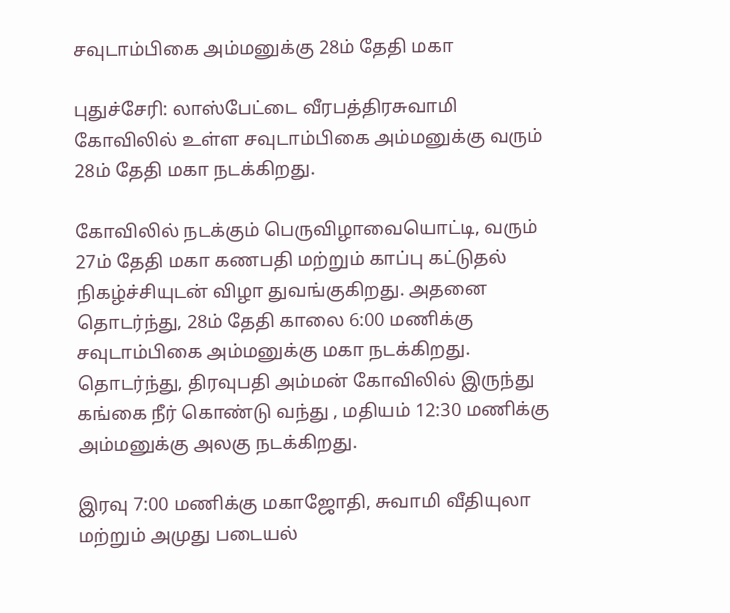சவுடாம்பிகை அம்மனுக்கு 28ம் தேதி மகா

புதுச்சேரி: லாஸ்பேட்டை வீரபத்திரசுவாமி கோவிலில் உள்ள சவுடாம்பிகை அம்மனுக்கு வரும் 28ம் தேதி மகா நடக்கிறது.

கோவிலில் நடக்கும் பெருவிழாவையொட்டி, வரும் 27ம் தேதி மகா கணபதி மற்றும் காப்பு கட்டுதல் நிகழ்ச்சியுடன் விழா துவங்குகிறது. அதனை தொடர்ந்து, 28ம் தேதி காலை 6:00 மணிக்கு சவுடாம்பிகை அம்மனுக்கு மகா நடக்கிறது. தொடர்ந்து, திரவுபதி அம்மன் கோவிலில் இருந்து கங்கை நீர் கொண்டு வந்து , மதியம் 12:30 மணிக்கு அம்மனுக்கு அலகு நடக்கிறது.

இரவு 7:00 மணிக்கு மகாஜோதி, சுவாமி வீதியுலா மற்றும் அமுது படையல்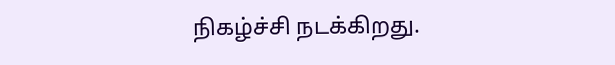நிகழ்ச்சி நடக்கிறது.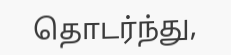தொடர்ந்து,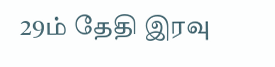29ம் தேதி இரவு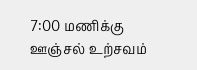7:00 மணிக்கு ஊஞ்சல் உற்சவம்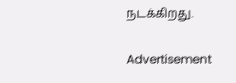நடக்கிறது.

Advertisement